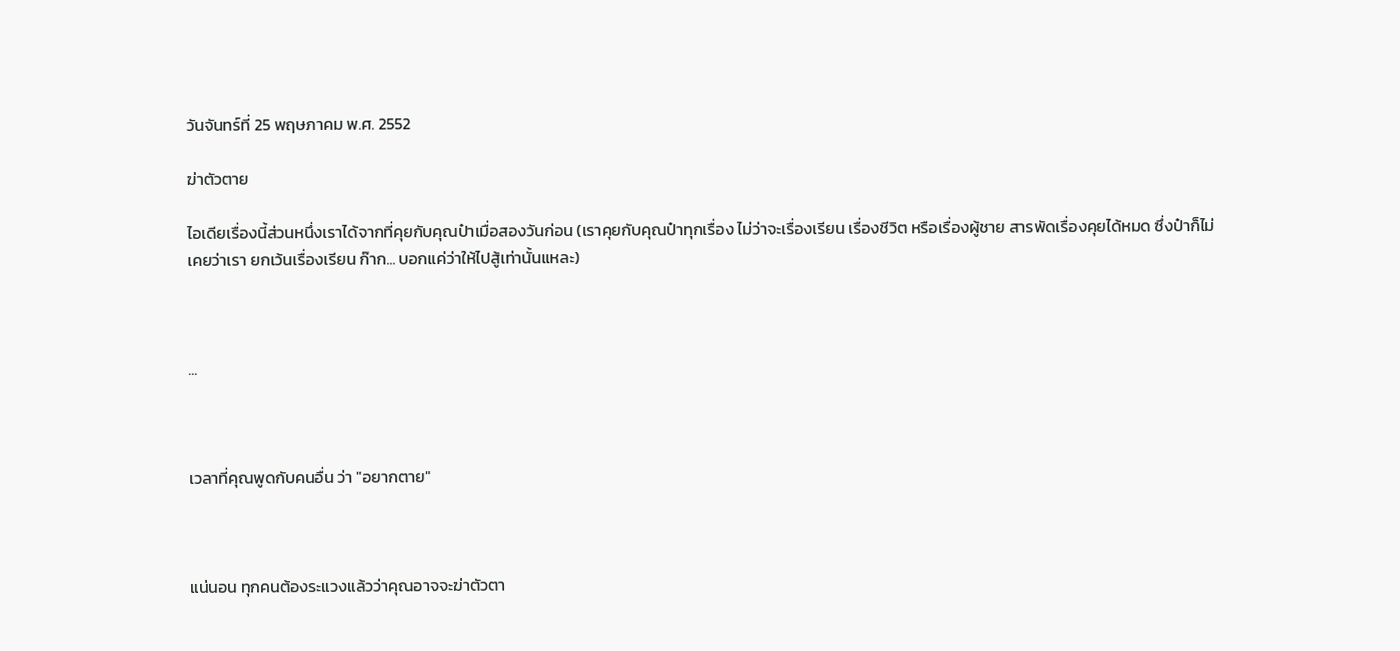วันจันทร์ที่ 25 พฤษภาคม พ.ศ. 2552

ฆ่าตัวตาย

ไอเดียเรื่องนี้ส่วนหนึ่งเราได้จากที่คุยกับคุณป๋าเมื่อสองวันก่อน (เราคุยกับคุณป๋าทุกเรื่อง ไม่ว่าจะเรื่องเรียน เรื่องชีวิต หรือเรื่องผู้ชาย สารพัดเรื่องคุยได้หมด ซึ่งป๋าก็ไม่เคยว่าเรา ยกเว้นเรื่องเรียน ก๊าก... บอกแค่ว่าให้ไปสู้เท่านั้นแหละ)



...



เวลาที่คุณพูดกับคนอื่น ว่า "อยากตาย"



แน่นอน ทุกคนต้องระแวงแล้วว่าคุณอาจจะฆ่าตัวตา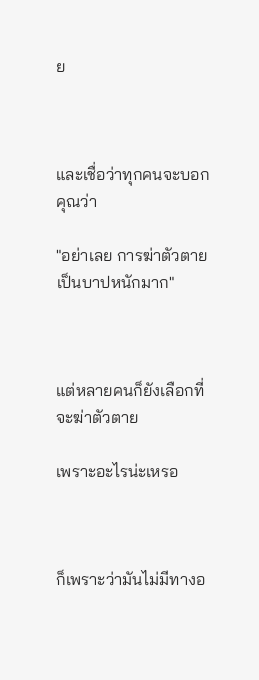ย



และเชื่อว่าทุกคนจะบอกคุณว่า

"อย่าเลย การฆ่าตัวตายเป็นบาปหนักมาก"



แต่หลายคนก็ยังเลือกที่จะฆ่าตัวตาย

เพราะอะไรน่ะเหรอ



ก็เพราะว่ามันไม่มีทางอ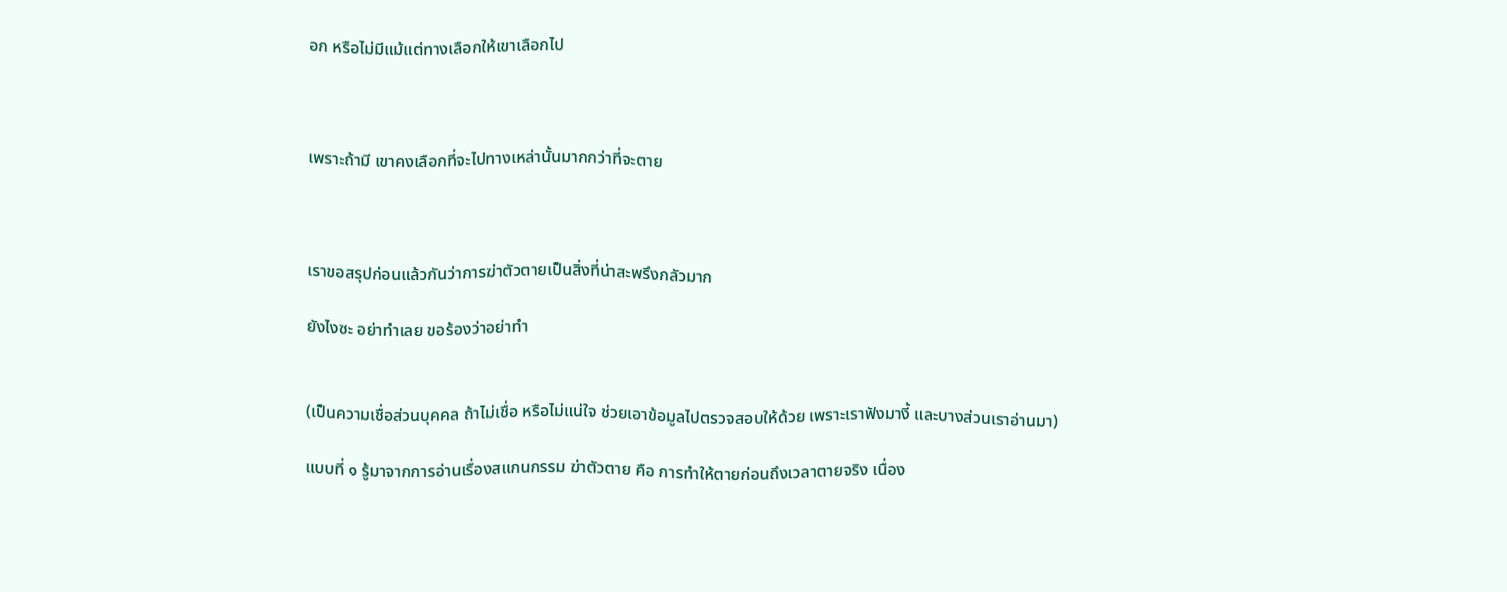อก หรือไม่มีแม้แต่ทางเลือกให้เขาเลือกไป



เพราะถ้ามี เขาคงเลือกที่จะไปทางเหล่านั้นมากกว่าที่จะตาย



เราขอสรุปก่อนแล้วกันว่าการฆ่าตัวตายเป็นสิ่งที่น่าสะพรึงกลัวมาก

ยังไงซะ อย่าทำเลย ขอร้องว่าอย่าทำ


(เป็นความเชื่อส่วนบุคคล ถ้าไม่เชื่อ หรือไม่แน่ใจ ช่วยเอาข้อมูลไปตรวจสอบให้ด้วย เพราะเราฟังมางี้ และบางส่วนเราอ่านมา)

แบบที่ ๑ รู้มาจากการอ่านเรื่องสแกนกรรม ฆ่าตัวตาย คือ การทำให้ตายก่อนถึงเวลาตายจริง เนื่อง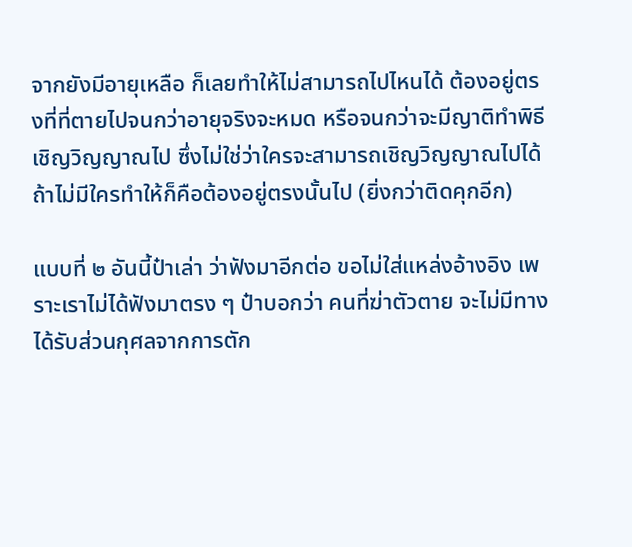จากยังมีอายุเหลือ ก็เลยทำให้ไม่สามารถไปไหนได้ ต้องอยู่ตรงที่ที่ตายไปจนกว่าอายุจริงจะหมด หรือจนกว่าจะมีญาติทำพิธีเชิญวิญญาณไป ซึ่งไม่ใช่ว่าใครจะสามารถเชิญวิญญาณไปได้ ถ้าไม่มีใครทำให้ก็คือต้องอยู่ตรงนั้นไป (ยิ่งกว่าติดคุกอีก)

แบบที่ ๒ อันนี้ป๋าเล่า ว่าฟังมาอีกต่อ ขอไม่ใส่แหล่งอ้างอิง เพราะเราไม่ได้ฟังมาตรง ๆ ป๋าบอกว่า คนที่ฆ่าตัวตาย จะไม่มีทางได้รับส่วนกุศลจากการตัก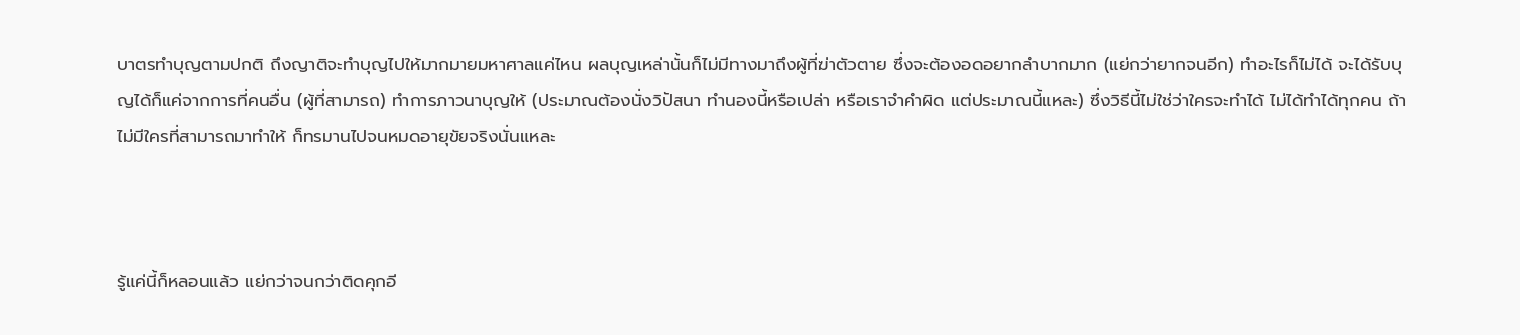บาตรทำบุญตามปกติ ถึงญาติจะทำบุญไปให้มากมายมหาศาลแค่ไหน ผลบุญเหล่านั้นก็ไม่มีทางมาถึงผู้ที่ฆ่าตัวตาย ซึ่งจะต้องอดอยากลำบากมาก (แย่กว่ายากจนอีก) ทำอะไรก็ไม่ได้ จะได้รับบุญได้ก็แค่จากการที่คนอื่น (ผู้ที่สามารถ) ทำการภาวนาบุญให้ (ประมาณต้องนั่งวิปัสนา ทำนองนี้หรือเปล่า หรือเราจำคำผิด แต่ประมาณนี้แหละ) ซึ่งวิธีนี้ไม่ใช่ว่าใครจะทำได้ ไม่ได้ทำได้ทุกคน ถ้าไม่มีใครที่สามารถมาทำให้ ก็ทรมานไปจนหมดอายุขัยจริงนั่นแหละ



รู้แค่นี้ก็หลอนแล้ว แย่กว่าจนกว่าติดคุกอี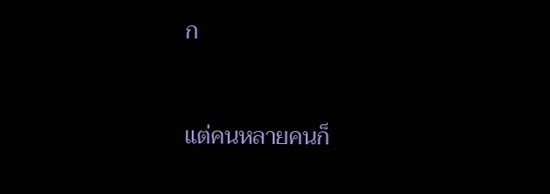ก



แต่คนหลายคนก็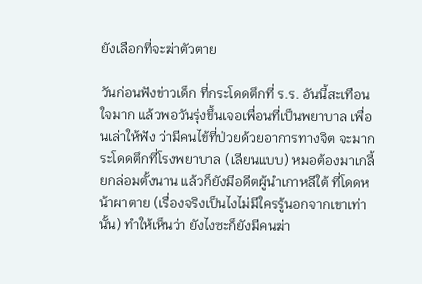ยังเลือกที่จะฆ่าตัวตาย

วันก่อนฟังข่าวเด็ก ที่กระโดดตึกที่ ร.ร. อันนี้สะเทือนใจมาก แล้วพอวันรุ่งขึ้นเจอเพื่อนที่เป็นพยาบาล เพื่อนเล่าให้ฟัง ว่ามีคนไข้ที่ป่วยด้วยอาการทางจิต จะมากระโดดตึกที่โรงพยาบาล (เลียนแบบ) หมอต้องมาเกลี้ยกล่อมตั้งนาน แล้วก็ยังมีอดีตผู้นำเกาหลีใต้ ที่โดดหน้าผาตาย (เรื่องจริงเป็นไงไม่มีใครรู้นอกจากเขาเท่านั้น) ทำให้เห็นว่า ยังไงซะก็ยังมีคนฆ่า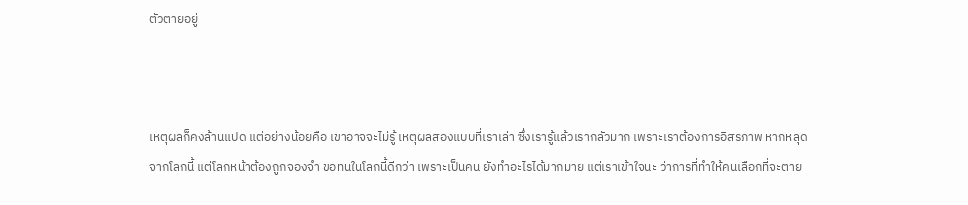ตัวตายอยู่



เหตุผลก็คงล้านแปด แต่อย่างน้อยคือ เขาอาจจะไม่รู้ เหตุผลสองแบบที่เราเล่า ซึ่งเรารู้แล้วเรากลัวมาก เพราะเราต้องการอิสรภาพ หากหลุดจากโลกนี้ แต่โลกหน้าต้องถูกจองจำ ขอทนในโลกนี้ดีกว่า เพราะเป็นคน ยังทำอะไรได้มากมาย แต่เราเข้าใจนะ ว่าการที่ทำให้คนเลือกที่จะตาย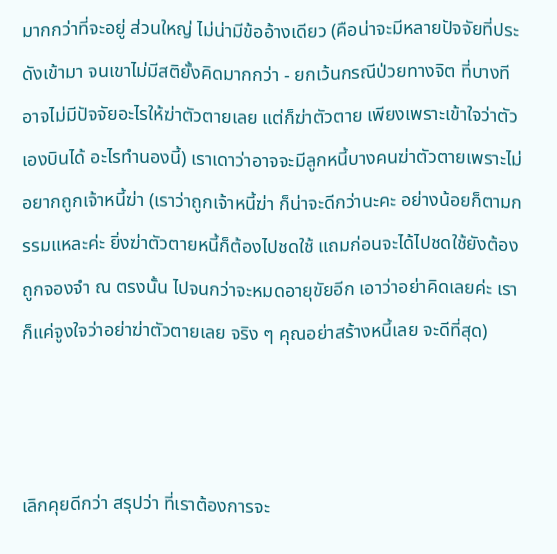มากกว่าที่จะอยู่ ส่วนใหญ่ ไม่น่ามีข้ออ้างเดียว (คือน่าจะมีหลายปัจจัยที่ประดังเข้ามา จนเขาไม่มีสติยั้งคิดมากกว่า - ยกเว้นกรณีป่วยทางจิต ที่บางทีอาจไม่มีปัจจัยอะไรให้ฆ่าตัวตายเลย แต่ก็ฆ่าตัวตาย เพียงเพราะเข้าใจว่าตัวเองบินได้ อะไรทำนองนี้) เราเดาว่าอาจจะมีลูกหนี้บางคนฆ่าตัวตายเพราะไม่อยากถูกเจ้าหนี้ฆ่า (เราว่าถูกเจ้าหนี้ฆ่า ก็น่าจะดีกว่านะคะ อย่างน้อยก็ตามกรรมแหละค่ะ ยิ่งฆ่าตัวตายหนี้ก็ต้องไปชดใช้ แถมก่อนจะได้ไปชดใช้ยังต้องถูกจองจำ ณ ตรงนั้น ไปจนกว่าจะหมดอายุขัยอีก เอาว่าอย่าคิดเลยค่ะ เราก็แค่จูงใจว่าอย่าฆ่าตัวตายเลย จริง ๆ คุณอย่าสร้างหนี้เลย จะดีที่สุด)



เลิกคุยดีกว่า สรุปว่า ที่เราต้องการจะ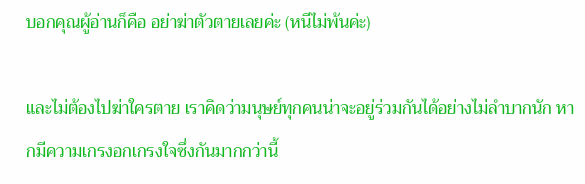บอกคุณผู้อ่านก็คือ อย่าฆ่าตัวตายเลยค่ะ (หนีไม่พ้นค่ะ)

และไม่ต้องไปฆ่าใครตาย เราคิดว่ามนุษย์ทุกคนน่าจะอยู่ร่วมกันได้อย่างไม่ลำบากนัก หากมีความเกรงอกเกรงใจซึ่งกันมากกว่านี้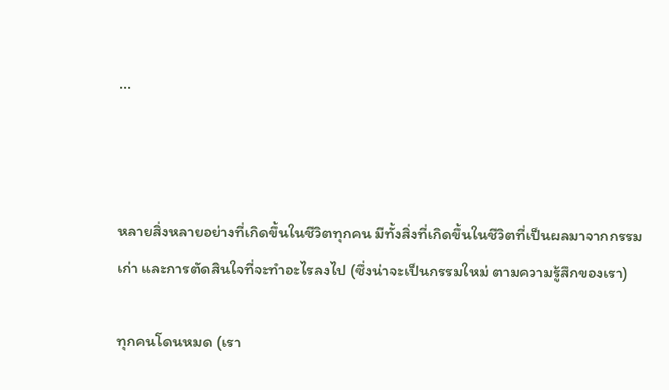...



หลายสิ่งหลายอย่างที่เกิดขึ้นในชีวิตทุกคน มีทั้งสิ่งที่เกิดขึ้นในชีวิตที่เป็นผลมาจากกรรมเก่า และการตัดสินใจที่จะทำอะไรลงไป (ซึ่งน่าจะเป็นกรรมใหม่ ตามความรู้สึกของเรา)

ทุกคนโดนหมด (เรา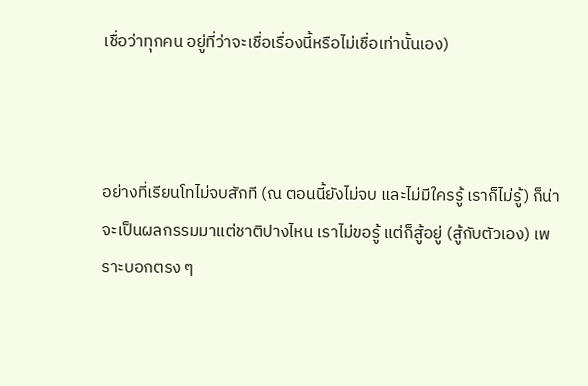เชื่อว่าทุกคน อยู่ที่ว่าจะเชื่อเรื่องนี้หรือไม่เชื่อเท่านั้นเอง)



อย่างที่เรียนโทไม่จบสักที (ณ ตอนนี้ยังไม่จบ และไม่มีใครรู้ เราก็ไม่รู้) ก็น่าจะเป็นผลกรรมมาแต่ชาติปางไหน เราไม่ขอรู้ แต่ก็สู้อยู่ (สู้กับตัวเอง) เพราะบอกตรง ๆ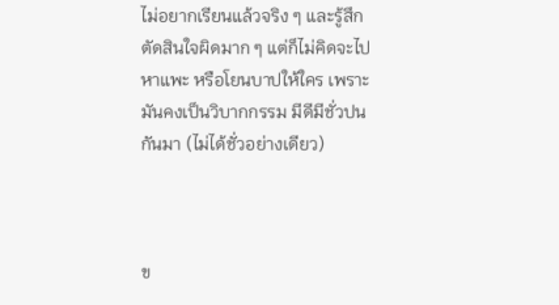ไม่อยากเรียนแล้วจริง ๆ และรู้สึกตัดสินใจผิดมาก ๆ แต่ก็ไม่คิดจะไปหาแพะ หรือโยนบาปให้ใคร เพราะมันคงเป็นวิบากกรรม มีดีมีชั่วปนกันมา (ไม่ได้ชั่วอย่างเดียว)



ข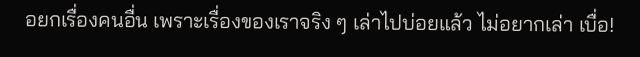อยกเรื่องคนอื่น เพราะเรื่องของเราจริง ๆ เล่าไปบ่อยแล้ว ไม่อยากเล่า เบื่อ!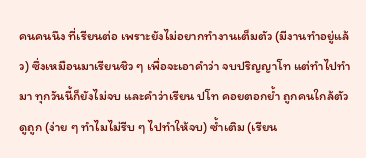คนคนนึง ที่เรียนต่อ เพราะยังไม่อยากทำงานเต็มตัว (มีงานทำอยู่แล้ว) ซึ่งเหมือนมาเรียนชิว ๆ เพื่อจะเอาคำว่า จบปริญญาโท แต่ทำไปทำมา ทุกวันนี้ก็ยังไม่จบ และคำว่าเรียน ปโท คอยตอกย้ำ ถูกคนใกล้ตัวดูถูก (ง่าย ๆ ทำไมไม่รีบ ๆ ไปทำให้จบ) ซ้ำเติม (เรียน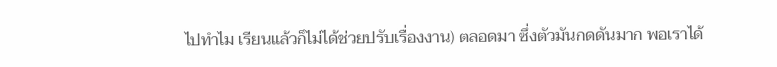ไปทำไม เรียนแล้วก็ไม่ได้ช่วยปรับเรื่องงาน) ตลอดมา ซึ่งตัวมันกดดันมาก พอเราได้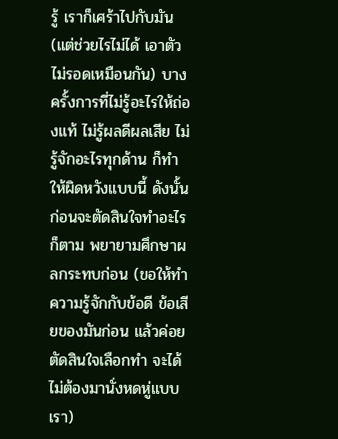รู้ เราก็เศร้าไปกับมัน (แต่ช่วยไรไม่ได้ เอาตัวไม่รอดเหมือนกัน) บางครั้งการที่ไม่รู้อะไรให้ถ่องแท้ ไม่รู้ผลดีผลเสีย ไม่รู้จักอะไรทุกด้าน ก็ทำให้ผิดหวังแบบนี้ ดังนั้นก่อนจะตัดสินใจทำอะไรก็ตาม พยายามศึกษาผลกระทบก่อน (ขอให้ทำความรู้จักกับข้อดี ข้อเสียของมันก่อน แล้วค่อยตัดสินใจเลือกทำ จะได้ไม่ต้องมานั่งหดหู่แบบเรา)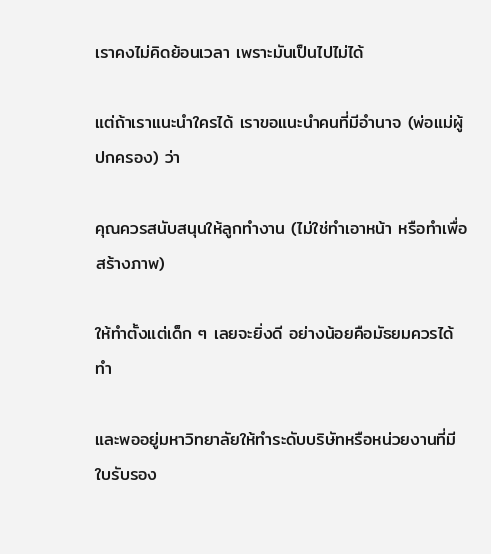เราคงไม่คิดย้อนเวลา เพราะมันเป็นไปไม่ได้

แต่ถ้าเราแนะนำใครได้ เราขอแนะนำคนที่มีอำนาจ (พ่อแม่ผู้ปกครอง) ว่า

คุณควรสนับสนุนให้ลูกทำงาน (ไม่ใช่ทำเอาหน้า หรือทำเพื่อสร้างภาพ)

ให้ทำตั้งแต่เด็ก ๆ เลยจะยิ่งดี อย่างน้อยคือมัธยมควรได้ทำ

และพออยู่มหาวิทยาลัยให้ทำระดับบริษัทหรือหน่วยงานที่มีใบรับรอง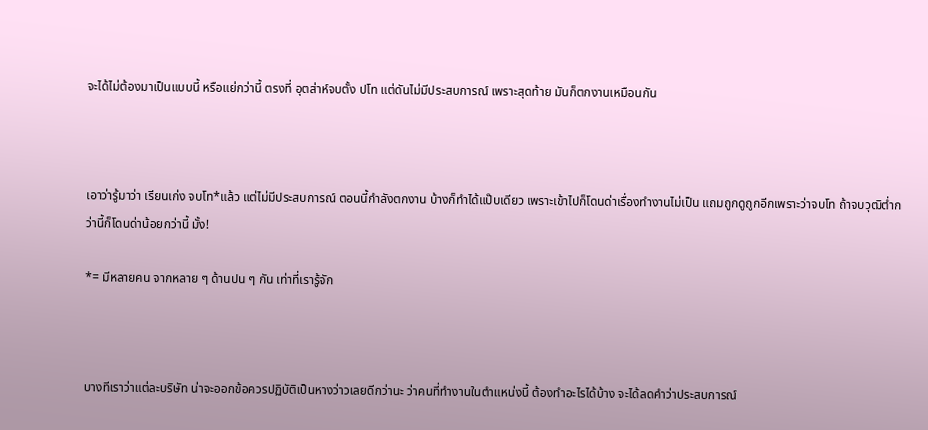จะได้ไม่ต้องมาเป็นแบบนี้ หรือแย่กว่านี้ ตรงที่ อุตส่าห์จบตั้ง ปโท แต่ดันไม่มีประสบการณ์ เพราะสุดท้าย มันก็ตกงานเหมือนกัน



เอาว่ารู้มาว่า เรียนเก่ง จบโท*แล้ว แต่ไม่มีประสบการณ์ ตอนนี้กำลังตกงาน บ้างก็ทำได้แป๊บเดียว เพราะเข้าไปก็โดนด่าเรื่องทำงานไม่เป็น แถมถูกดูถูกอีกเพราะว่าจบโท ถ้าจบวุฒิต่ำกว่านี้ก็โดนด่าน้อยกว่านี้ มั้ง!

*= มีหลายคน จากหลาย ๆ ด้านปน ๆ กัน เท่าที่เรารู้จัก



บางทีเราว่าแต่ละบริษัท น่าจะออกข้อควรปฏิบัติเป็นหางว่าวเลยดีกว่านะ ว่าคนที่ทำงานในตำแหน่งนี้ ต้องทำอะไรได้บ้าง จะได้ลดคำว่าประสบการณ์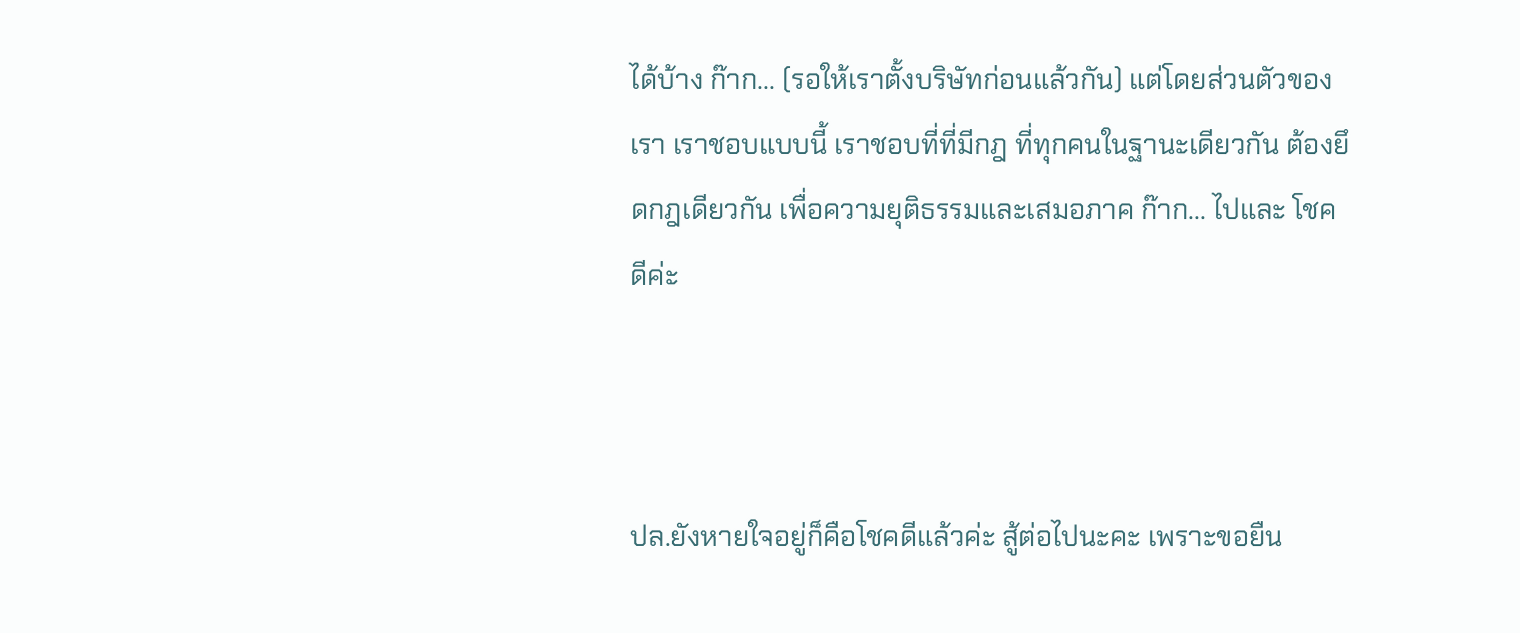ได้บ้าง ก๊าก... (รอให้เราตั้งบริษัทก่อนแล้วกัน) แต่โดยส่วนตัวของเรา เราชอบแบบนี้ เราชอบที่ที่มีกฎ ที่ทุกคนในฐานะเดียวกัน ต้องยึดกฎเดียวกัน เพื่อความยุติธรรมและเสมอภาค ก๊าก... ไปและ โชคดีค่ะ



ปล.ยังหายใจอยู่ก็คือโชคดีแล้วค่ะ สู้ต่อไปนะคะ เพราะขอยืน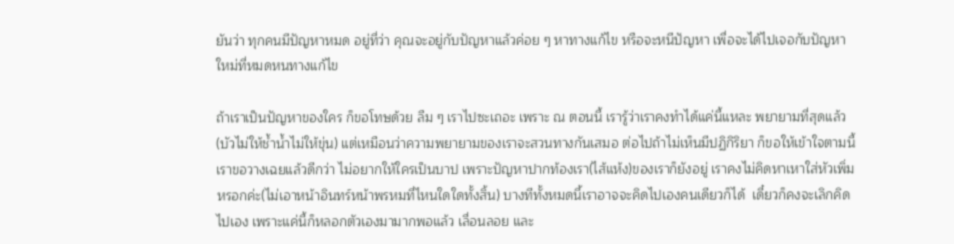ยันว่า ทุกคนมีปัญหาหมด อยู่ที่ว่า คุณจะอยู่กับปัญหาแล้วค่อย ๆ หาทางแก้ไข หรือจะหนีปัญหา เพื่อจะได้ไปเจอกับปัญหาใหม่ที่หมดหนทางแก้ไข

ถ้าเราเป็นปัญหาของใคร ก็ขอโทษด้วย ลืม ๆ เราไปซะเถอะ เพราะ ณ ตอนนี้ เรารู้ว่าเราคงทำได้แค่นี้แหละ พยายามที่สุดแล้ว (บัวไม่ให้ช้ำน้ำไม่ให้ขุ่น) แต่เหมือนว่าความพยายามของเราจะสวนทางกันเสมอ ต่อไปถ้าไม่เห็นมีปฏิกิริยา ก็ขอให้เข้าใจตามนี้ เราขอวางเฉยแล้วดีกว่า ไม่อยากให้ใครเป็นบาป เพราะปัญหาปากท้องเรา(ไส้แห้ง)ของเราก็ยังอยู่ เราคงไม่คิดหาเหาใส่หัวเพิ่มหรอกค่ะ(ไม่เอาหน้าอินทร์หน้าพรหมที่ไหนใดใดทั้งสิ้น) บางทีทั้งหมดนี้เราอาจจะคิดไปเองคนเดียวก็ได้  เดี๋ยวก็คงจะเลิกคิดไปเอง เพราะแค่นี้ก็หลอกตัวเองมามากพอแล้ว เลื่อนลอย และ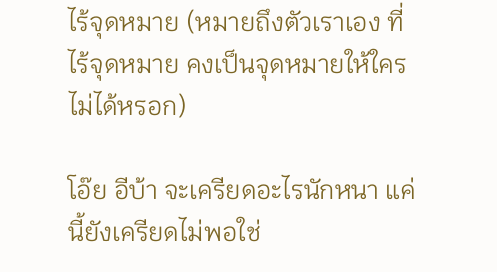ไร้จุดหมาย (หมายถึงตัวเราเอง ที่ไร้จุดหมาย คงเป็นจุดหมายให้ใครไม่ได้หรอก)

โอ๊ย อีบ้า จะเครียดอะไรนักหนา แค่นี้ยังเครียดไม่พอใช่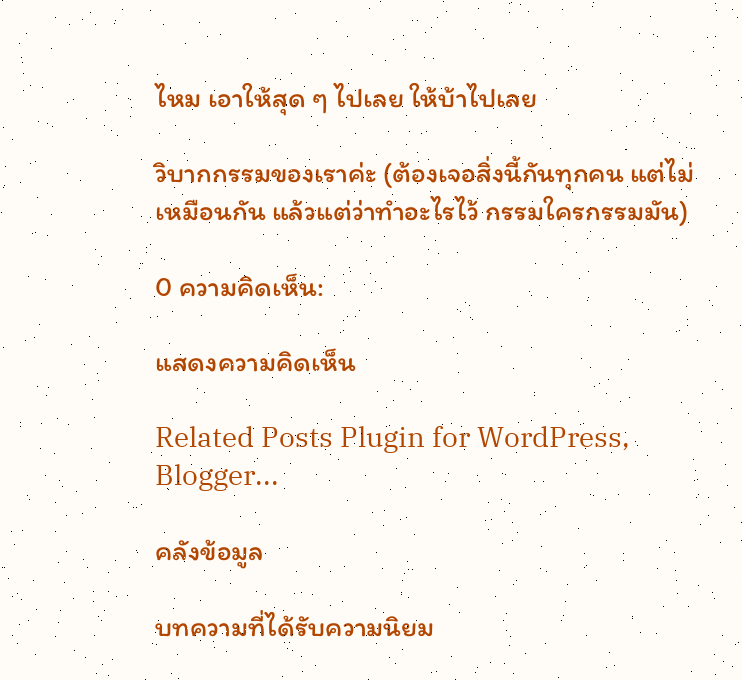ไหม เอาให้สุด ๆ ไปเลย ให้บ้าไปเลย

วิบากกรรมของเราค่ะ (ต้องเจอสิ่งนี้กันทุกคน แต่ไม่เหมือนกัน แล้วแต่ว่าทำอะไรไว้ กรรมใครกรรมมัน)

0 ความคิดเห็น:

แสดงความคิดเห็น

Related Posts Plugin for WordPress, Blogger...

คลังข้อมูล

บทความที่ได้รับความนิยม